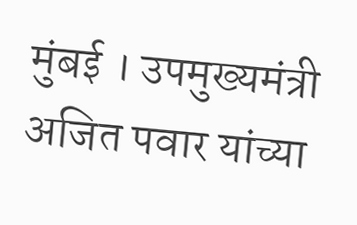मुंबई । उपमुख्यमंत्री अजित पवार यांच्या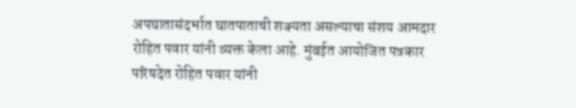अपघातासंदर्भात घातपाताची शक्यता असल्याचा संशय आमदार रोहित पवार यांनी व्यक्त केला आहे. मुंबईत आयोजित पत्रकार परिषदेत रोहित पवार यांनी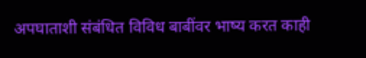अपघाताशी संबंधित विविध बाबींवर भाष्य करत काही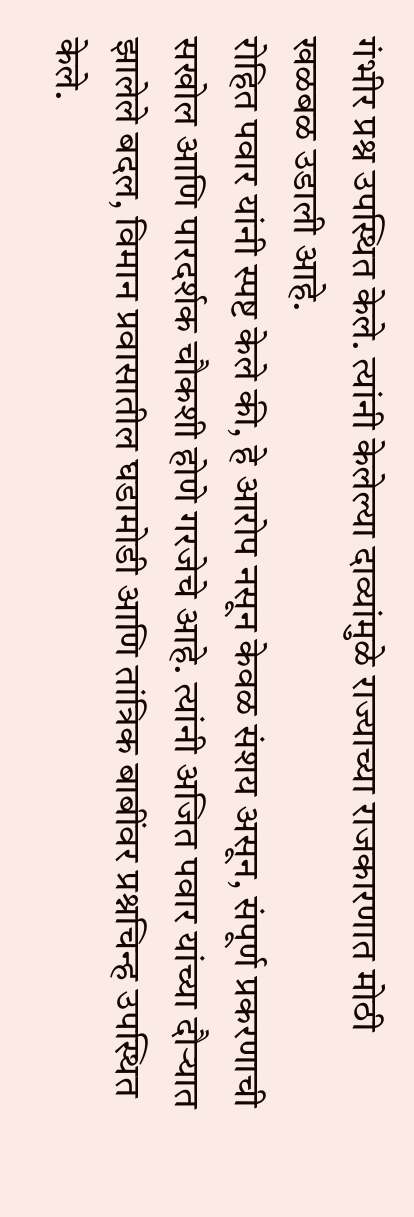गंभीर प्रश्न उपस्थित केले. त्यांनी केलेल्या दाव्यांमुळे राज्याच्या राजकारणात मोठी खळबळ उडाली आहे.
रोहित पवार यांनी स्पष्ट केले की, हे आरोप नसून केवळ संशय असून, संपूर्ण प्रकरणाची सखोल आणि पारदर्शक चौकशी होणे गरजेचे आहे. त्यांनी अजित पवार यांच्या दौऱ्यात झालेले बदल, विमान प्रवासातील घडामोडी आणि तांत्रिक बाबींवर प्रश्नचिन्ह उपस्थित केले.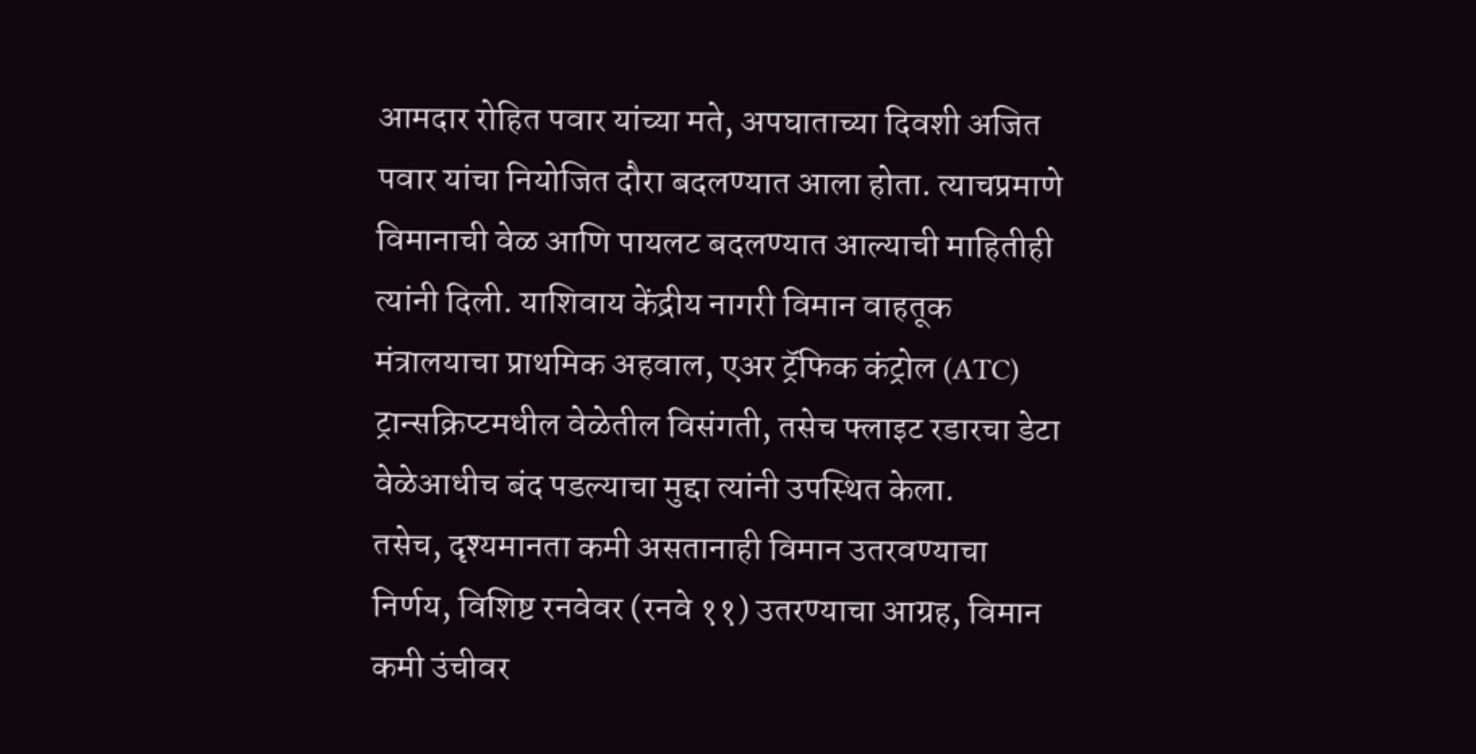आमदार रोहित पवार यांच्या मते, अपघाताच्या दिवशी अजित पवार यांचा नियोजित दौरा बदलण्यात आला होता. त्याचप्रमाणे विमानाची वेळ आणि पायलट बदलण्यात आल्याची माहितीही त्यांनी दिली. याशिवाय केंद्रीय नागरी विमान वाहतूक मंत्रालयाचा प्राथमिक अहवाल, एअर ट्रॅफिक कंट्रोल (ATC) ट्रान्सक्रिप्टमधील वेळेतील विसंगती, तसेच फ्लाइट रडारचा डेटा वेळेआधीच बंद पडल्याचा मुद्दा त्यांनी उपस्थित केला.
तसेच, दृश्यमानता कमी असतानाही विमान उतरवण्याचा निर्णय, विशिष्ट रनवेवर (रनवे ११) उतरण्याचा आग्रह, विमान कमी उंचीवर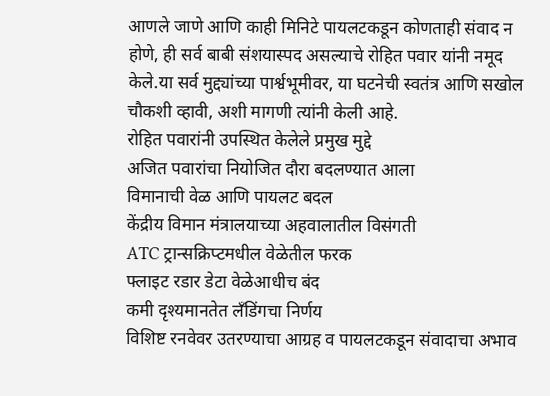आणले जाणे आणि काही मिनिटे पायलटकडून कोणताही संवाद न होणे, ही सर्व बाबी संशयास्पद असल्याचे रोहित पवार यांनी नमूद केले.या सर्व मुद्द्यांच्या पार्श्वभूमीवर, या घटनेची स्वतंत्र आणि सखोल चौकशी व्हावी, अशी मागणी त्यांनी केली आहे.
रोहित पवारांनी उपस्थित केलेले प्रमुख मुद्दे
अजित पवारांचा नियोजित दौरा बदलण्यात आला
विमानाची वेळ आणि पायलट बदल
केंद्रीय विमान मंत्रालयाच्या अहवालातील विसंगती
ATC ट्रान्सक्रिप्टमधील वेळेतील फरक
फ्लाइट रडार डेटा वेळेआधीच बंद
कमी दृश्यमानतेत लँडिंगचा निर्णय
विशिष्ट रनवेवर उतरण्याचा आग्रह व पायलटकडून संवादाचा अभाव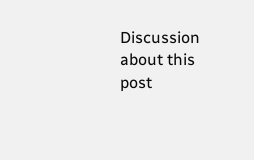Discussion about this post